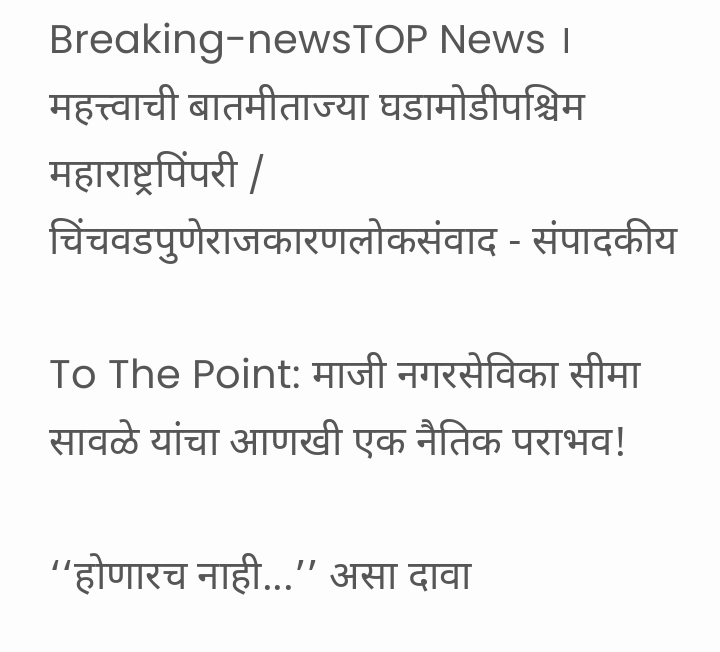Breaking-newsTOP News । महत्त्वाची बातमीताज्या घडामोडीपश्चिम महाराष्ट्रपिंपरी / चिंचवडपुणेराजकारणलोकसंवाद - संपादकीय

To The Point: माजी नगरसेविका सीमा सावळे यांचा आणखी एक नैतिक पराभव!

‘‘होणारच नाही...’’ असा दावा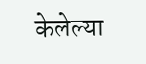केलेल्या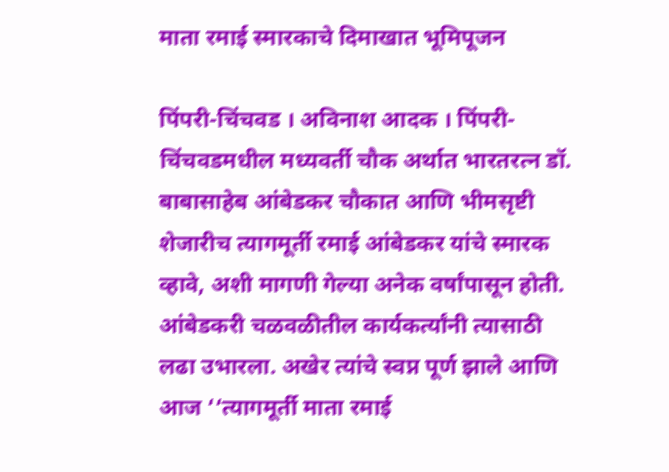माता रमाई स्मारकाचे दिमाखात भूमिपूजन

पिंपरी-चिंचवड । अविनाश आदक । पिंपरी-चिंचवडमधील मध्यवर्ती चौक अर्थात भारतरत्न डॉ. बाबासाहेब आंबेडकर चौकात आणि भीमसृष्टी शेजारीच त्यागमूर्ती रमाई आंबेडकर यांचे स्मारक व्हावे, अशी मागणी गेल्या अनेक वर्षांपासून होती. आंबेडकरी चळवळीतील कार्यकर्त्यांनी त्यासाठी लढा उभारला. अखेर त्यांचे स्वप्न पूर्ण झाले आणि आज ‘‘त्यागमूर्ती माता रमाई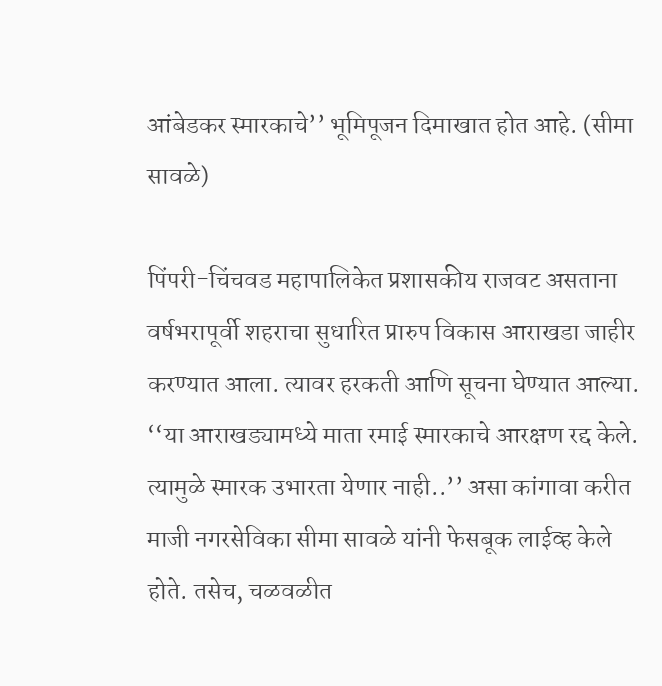आंबेडकर स्मारकाचे’’ भूमिपूजन दिमाखात होत आहे. (सीमा सावळे)

पिंपरी-चिंचवड महापालिकेत प्रशासकीय राजवट असताना वर्षभरापूर्वी शहराचा सुधारित प्रारुप विकास आराखडा जाहीर करण्यात आला. त्यावर हरकती आणि सूचना घेण्यात आल्या. ‘‘या आराखड्यामध्ये माता रमाई स्मारकाचे आरक्षण रद्द केले. त्यामुळे स्मारक उभारता येणार नाही..’’ असा कांगावा करीत माजी नगरसेविका सीमा सावळे यांनी फेसबूक लाईव्ह केले होते. तसेच, चळवळीत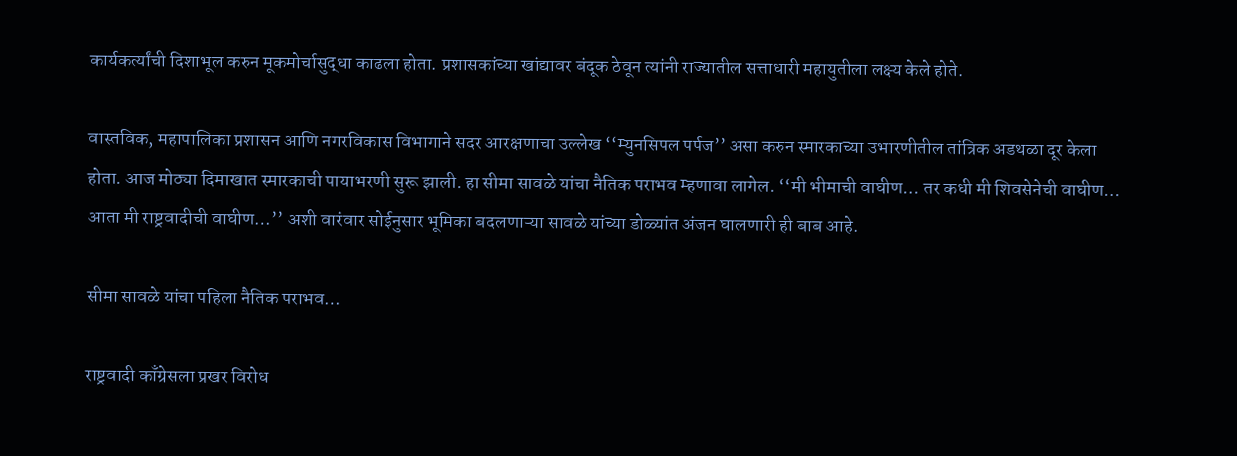कार्यकर्त्यांची दिशाभूल करुन मूकमोर्चासुद्धा काढला होता. प्रशासकांच्या खांद्यावर बंदूक ठेवून त्यांनी राज्यातील सत्ताधारी महायुतीला लक्ष्य केले होते.

वास्तविक, महापालिका प्रशासन आणि नगरविकास विभागाने सदर आरक्षणाचा उल्लेख ‘‘म्युनसिपल पर्पज’’ असा करुन स्मारकाच्या उभारणीतील तांत्रिक अडथळा दूर केला होता. आज मोठ्या दिमाखात स्मारकाची पायाभरणी सुरू झाली. हा सीमा सावळे यांचा नैतिक पराभव म्हणावा लागेल. ‘‘मी भीमाची वाघीण… तर कधी मी शिवसेनेची वाघीण… आता मी राष्ट्रवादीची वाघीण…’’ अशी वारंवार सोईनुसार भूमिका बदलणाऱ्या सावळे यांच्या डोळ्यांत अंजन घालणारी ही बाब आहे.

सीमा सावळे यांचा पहिला नैतिक पराभव…

राष्ट्रवादी काँग्रेसला प्रखर विरोध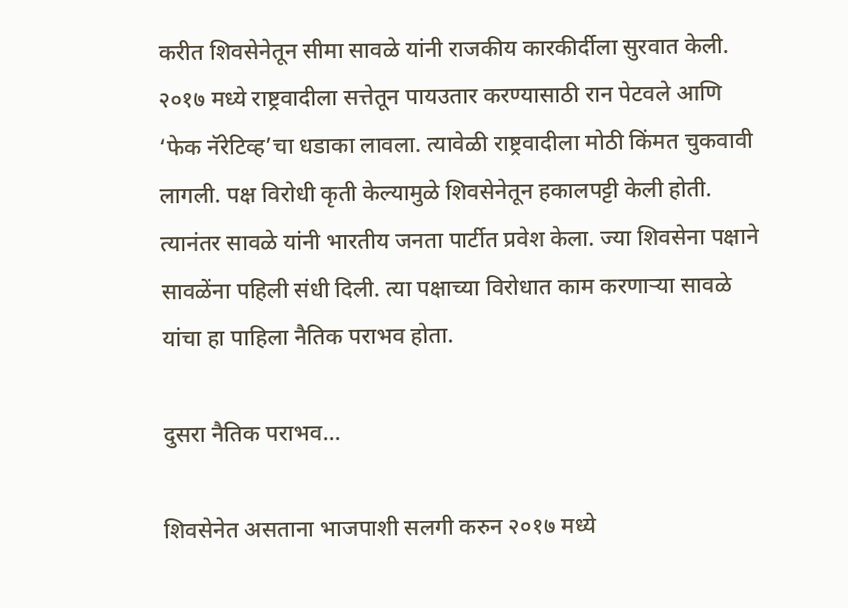करीत शिवसेनेतून सीमा सावळे यांनी राजकीय कारकीर्दीला सुरवात केली. २०१७ मध्ये राष्ट्रवादीला सत्तेतून पायउतार करण्यासाठी रान पेटवले आणि ‘फेक नॅरेटिव्ह’चा धडाका लावला. त्यावेळी राष्ट्रवादीला मोठी किंमत चुकवावी लागली. पक्ष विरोधी कृती केल्यामुळे शिवसेनेतून हकालपट्टी केली होती. त्यानंतर सावळे यांनी भारतीय जनता पार्टीत प्रवेश केला. ज्या शिवसेना पक्षाने सावळेंना पहिली संधी दिली. त्या पक्षाच्या विरोधात काम करणाऱ्या सावळे यांचा हा पाहिला नैतिक पराभव होता.

दुसरा नैतिक पराभव…

शिवसेनेत असताना भाजपाशी सलगी करुन २०१७ मध्ये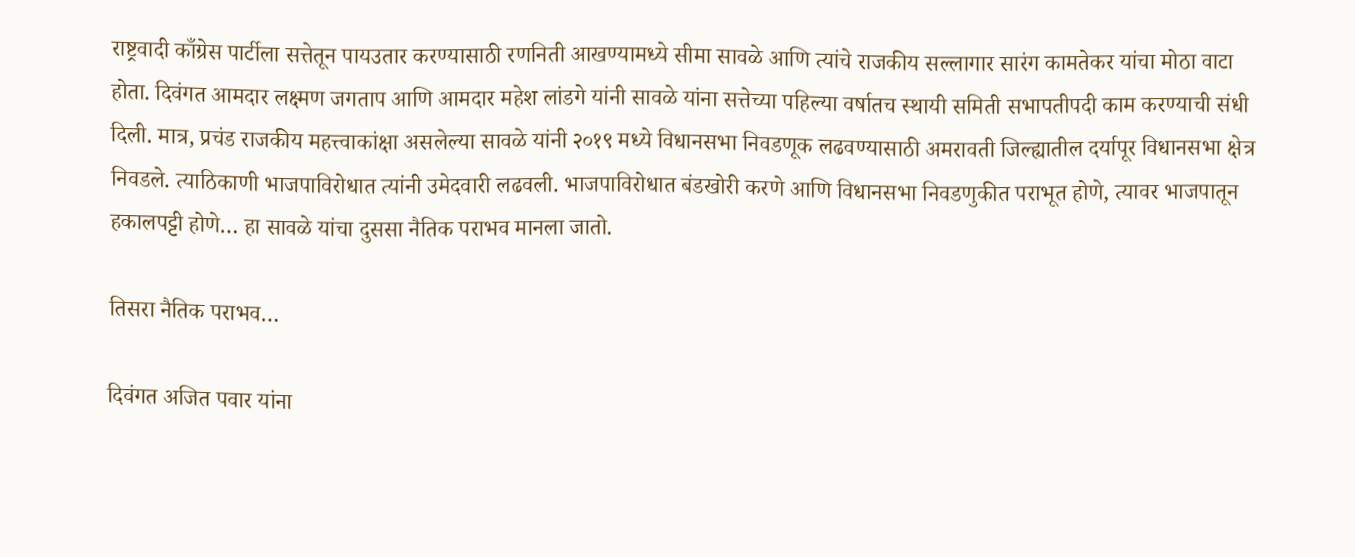राष्ट्रवादी काँग्रेस पार्टीला सत्तेतून पायउतार करण्यासाठी रणनिती आखण्यामध्ये सीमा सावळे आणि त्यांचे राजकीय सल्लागार सारंग कामतेकर यांचा मोठा वाटा होता. दिवंगत आमदार लक्ष्मण जगताप आणि आमदार महेश लांडगे यांनी सावळे यांना सत्तेच्या पहिल्या वर्षातच स्थायी समिती सभापतीपदी काम करण्याची संधी दिली. मात्र, प्रचंड राजकीय महत्त्वाकांक्षा असलेल्या सावळे यांनी २०१९ मध्ये विधानसभा निवडणूक लढवण्यासाठी अमरावती जिल्ह्यातील दर्यापूर विधानसभा क्षेत्र निवडले. त्याठिकाणी भाजपाविरोधात त्यांनी उमेदवारी लढवली. भाजपाविरोधात बंडखोरी करणे आणि विधानसभा निवडणुकीत पराभूत होणे, त्यावर भाजपातून हकालपट्टी होणे… हा सावळे यांचा दुससा नैतिक पराभव मानला जातो.

तिसरा नैतिक पराभव…

दिवंगत अजित पवार यांना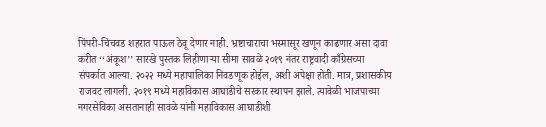पिंपरी-चिंचवड शहरात पाऊल ठेवू देणार नाही. भ्रष्टाचाराचा भस्मासूर खणून काढणार असा दावा करीत ‘‘अंकूश’’ सारखे पुस्तक लिहीणाऱ्या सीमा सावळे २०१९ नंतर राष्ट्रवादी काँग्रेसच्या संपर्कात आल्या. २०२२ मध्ये महापालिका निवडणूक होईल, अशी अपेक्षा होती. मात्र, प्रशासकीय राजवट लागली. २०१९ मध्ये महाविकास आघाडीचे सरकार स्थापन झाले. त्यावेळी भाजपाच्या नगरसेविका असतानाही सावळे यांनी महाविकास आघाडीशी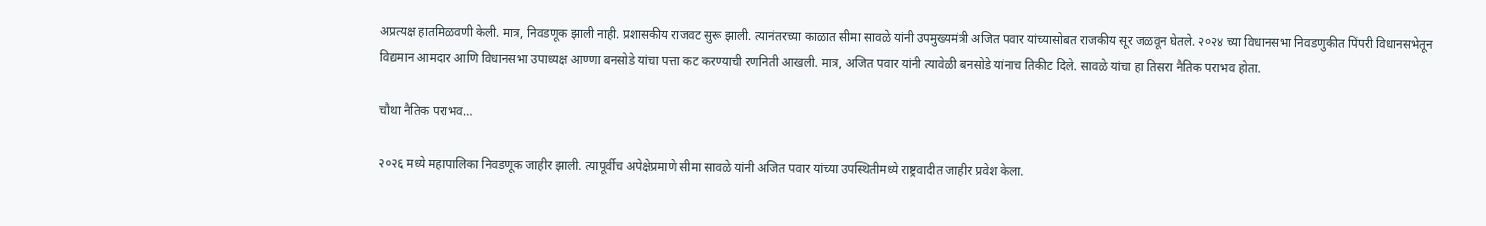अप्रत्यक्ष हातमिळवणी केली. मात्र, निवडणूक झाली नाही. प्रशासकीय राजवट सुरू झाली. त्यानंतरच्या काळात सीमा सावळे यांनी उपमुख्यमंत्री अजित पवार यांच्यासोबत राजकीय सूर जळवून घेतले. २०२४ च्या विधानसभा निवडणुकीत पिंपरी विधानसभेतून विद्यमान आमदार आणि विधानसभा उपाध्यक्ष आण्णा बनसोडे यांचा पत्ता कट करण्याची रणनिती आखली. मात्र, अजित पवार यांनी त्यावेळी बनसोडे यांनाच तिकीट दिले. सावळे यांचा हा तिसरा नैतिक पराभव होता.

चौथा नैतिक पराभव…

२०२६ मध्ये महापालिका निवडणूक जाहीर झाली. त्यापूर्वीच अपेक्षेप्रमाणे सीमा सावळे यांनी अजित पवार यांच्या उपस्थितीमध्ये राष्ट्रवादीत जाहीर प्रवेश केला.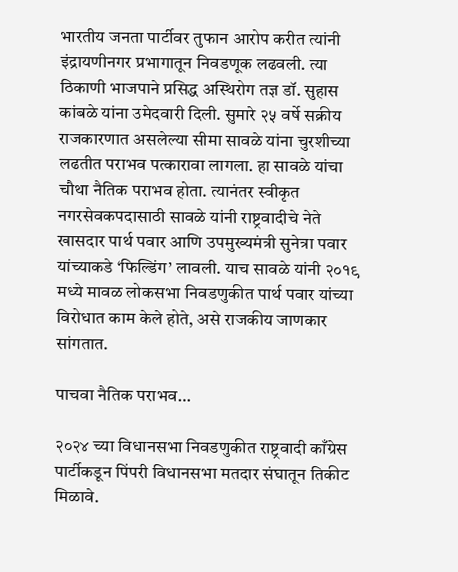भारतीय जनता पार्टीवर तुफान आरोप करीत त्यांनी इंद्रायणीनगर प्रभागातून निवडणूक लढवली. त्या ठिकाणी भाजपाने प्रसिद्ध अस्थिरोग तज्ञ डॉ. सुहास कांबळे यांना उमेदवारी दिली. सुमारे २५ वर्षे सक्रीय राजकारणात असलेल्या सीमा सावळे यांना चुरशीच्या लढतीत पराभव पत्कारावा लागला. हा सावळे यांचा चौथा नैतिक पराभव होता. त्यानंतर स्वीकृत नगरसेवकपदासाठी सावळे यांनी राष्ट्रवादीचे नेते खासदार पार्थ पवार आणि उपमुख्यमंत्री सुनेत्रा पवार यांच्याकडे ‘फिल्डिंग’ लावली. याच सावळे यांनी २०१९ मध्ये मावळ लोकसभा निवडणुकीत पार्थ पवार यांच्या विरोधात काम केले होते, असे राजकीय जाणकार सांगतात.

पाचवा नैतिक पराभव…

२०२४ च्या विधानसभा निवडणुकीत राष्ट्रवादी काँग्रेस पार्टीकडून पिंपरी विधानसभा मतदार संघातून तिकीट मिळावे.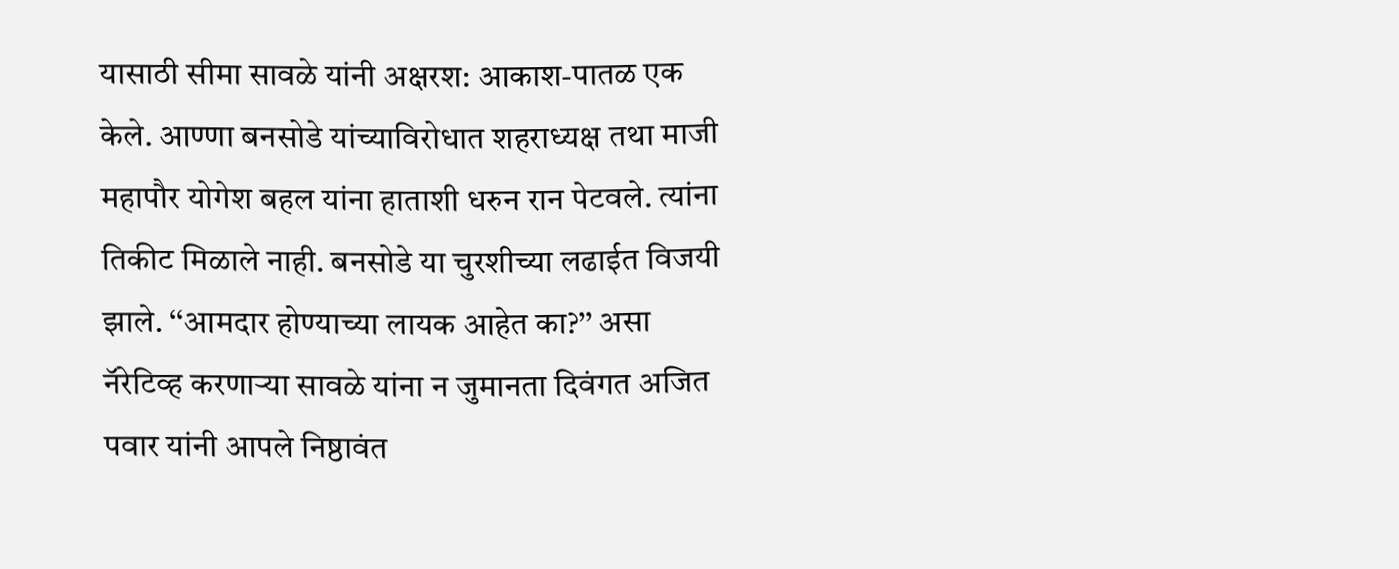यासाठी सीमा सावळे यांनी अक्षरश: आकाश-पातळ एक केले. आण्णा बनसोडे यांच्याविरोधात शहराध्यक्ष तथा माजी महापौर योगेश बहल यांना हाताशी धरुन रान पेटवले. त्यांना तिकीट मिळाले नाही. बनसोडे या चुरशीच्या लढाईत विजयी झाले. ‘‘आमदार होण्याच्या लायक आहेत का?’’ असा नॅरेटिव्ह करणाऱ्या सावळे यांना न जुमानता दिवंगत अजित पवार यांनी आपले निष्ठावंत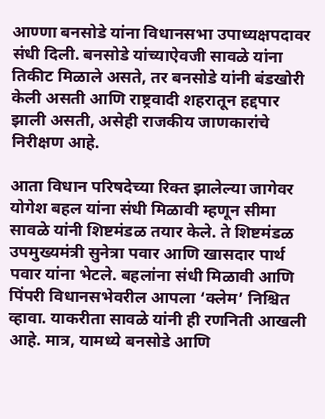आण्णा बनसोडे यांना विधानसभा उपाध्यक्षपदावर संधी दिली. बनसोडे यांच्याऐवजी सावळे यांना तिकीट मिळाले असते, तर बनसोडे यांनी बंडखोरी केली असती आणि राष्ट्रवादी शहरातून हद्दपार झाली असती, असेही राजकीय जाणकारांचे निरीक्षण आहे.

आता विधान परिषदेच्या रिक्त झालेल्या जागेवर योगेश बहल यांना संधी मिळावी म्हणून सीमा सावळे यांनी शिष्टमंडळ तयार केले. ते शिष्टमंडळ उपमुख्यमंत्री सुनेत्रा पवार आणि खासदार पार्थ पवार यांना भेटले. बहलांना संधी मिळावी आणि पिंपरी विधानसभेवरील आपला ‘क्लेम’ निश्चित व्हावा. याकरीता सावळे यांनी ही रणनिती आखली आहे. मात्र, यामध्ये बनसोडे आणि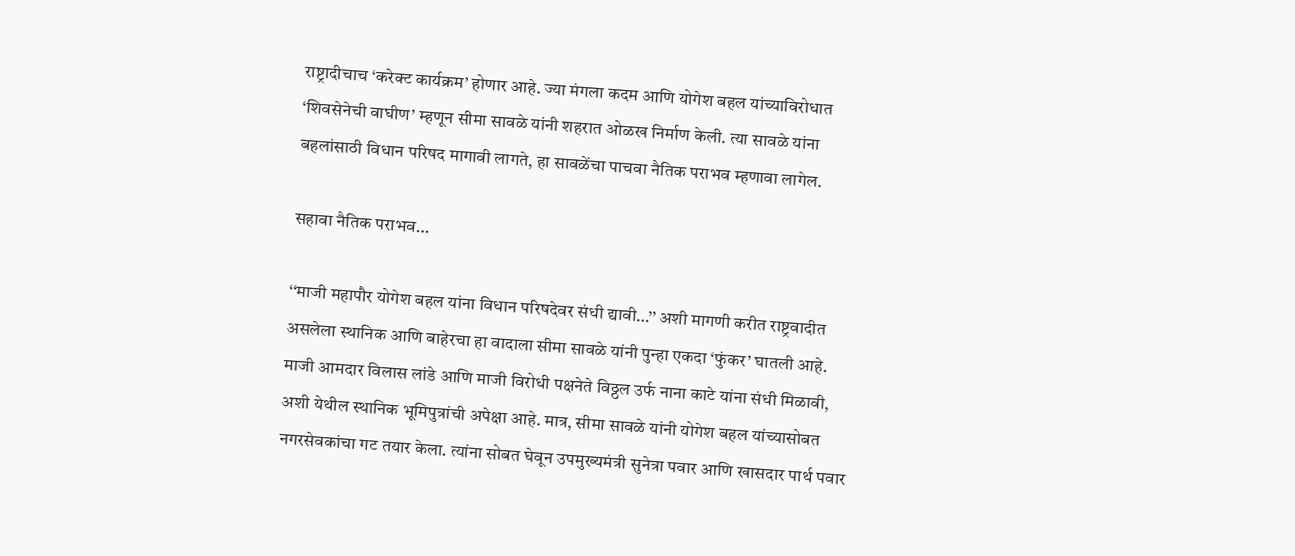राष्ट्रादीचाच ‘करेक्ट कार्यक्रम’ होणार आहे. ज्या मंगला कदम आणि योगेश बहल यांच्याविरोधात ‘शिवसेनेची वाघीण’ म्हणून सीमा सावळे यांनी शहरात ओळख निर्माण केली. त्या सावळे यांना बहलांसाठी विधान परिषद मागावी लागते, हा सावळेंचा पाचवा नैतिक पराभव म्हणावा लागेल.

सहावा नैतिक पराभव…

‘‘माजी महापौर योगेश बहल यांना विधान परिषदेवर संधी द्यावी…’’ अशी मागणी करीत राष्ट्रवादीत असलेला स्थानिक आणि बाहेरचा हा वादाला सीमा सावळे यांनी पुन्हा एकदा ‘फुंकर’ घातली आहे. माजी आमदार विलास लांडे आणि माजी विरोधी पक्षनेते विठ्ठल उर्फ नाना काटे यांना संधी मिळावी, अशी येथील स्थानिक भूमिपुत्रांची अपेक्षा आहे. मात्र, सीमा सावळे यांनी योगेश बहल यांच्यासोबत नगरसेवकांचा गट तयार केला. त्यांना सोबत घेवून उपमुख्यमंत्री सुनेत्रा पवार आणि खासदार पार्थ पवार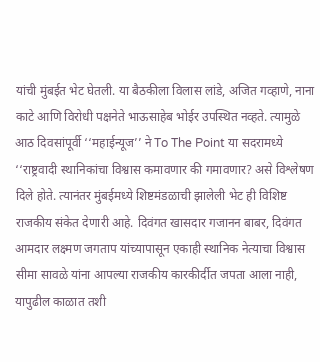यांची मुंबईत भेट घेतली. या बैठकीला विलास लांडे, अजित गव्हाणे, नाना काटे आणि विरोधी पक्षनेते भाऊसाहेब भोईर उपस्थित नव्हते. त्यामुळे आठ दिवसांपूर्वी ‘‘महाईन्यूज’’ ने To The Point या सदरामध्ये ‘‘राष्ट्रवादी स्थानिकांचा विश्वास कमावणार की गमावणार? असे विश्लेषण दिले होते. त्यानंतर मुंबईमध्ये शिष्टमंडळाची झालेली भेट ही विशिष्ट राजकीय संकेत देणारी आहे. दिवंगत खासदार गजानन बाबर, दिवंगत आमदार लक्ष्मण जगताप यांच्यापासून एकाही स्थानिक नेत्याचा विश्वास सीमा सावळे यांना आपल्या राजकीय कारकीर्दीत जपता आला नाही, यापुढील काळात तशी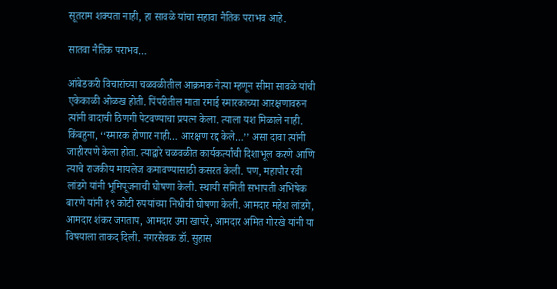सूतराम शक्यता नाही, हा सावळे यांचा सहावा नैतिक पराभव आहे.

सातवा नैतिक पराभव…

आंबेडकरी विचारांच्या चळवळीतील आक्रमक नेत्या म्हणून सीमा सावळे यांची एकेकाळी ओळख होती. पिंपरीतील माता रमाई स्मारकाच्या आरक्षणावरुन त्यांनी वादाची ठिणगी पेटवण्याचा प्रयत्न केला. त्याला यश मिळाले नाही. किंबहुना, ‘‘स्मारक होणार नाही… आरक्षण रद्द केले…’’ असा दावा त्यांनी जाहीरपणे केला होता. त्याद्वारे चळवळीत कार्यकर्त्यांची दिशाभूल करणे आणि त्याचे राजकीय मायलेज कमावण्यासाठी कसरत केली. पण, महापौर रवी लांडगे यांनी भूमिपूजनाची घोषणा केली. स्थायी समिती सभापती अभिषेक बारणे यांनी १९ कोटी रुपयांच्या निधीची घोषणा केली. आमदार महेश लांडगे, आमदार शंकर जगताप, आमदार उमा खापरे, आमदार अमित गोरखे यांनी या विषयाला ताकद दिली. नगरसेवक डॉ. सुहास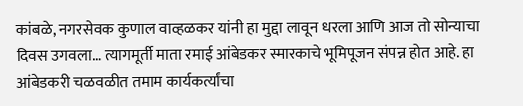कांबळे, नगरसेवक कुणाल वाव्हळकर यांनी हा मुद्दा लावून धरला आणि आज तो सोन्याचा दिवस उगवला… त्यागमूर्ती माता रमाई आंबेडकर स्मारकाचे भूमिपूजन संपन्न होत आहे. हा आंबेडकरी चळवळीत तमाम कार्यकर्त्यांचा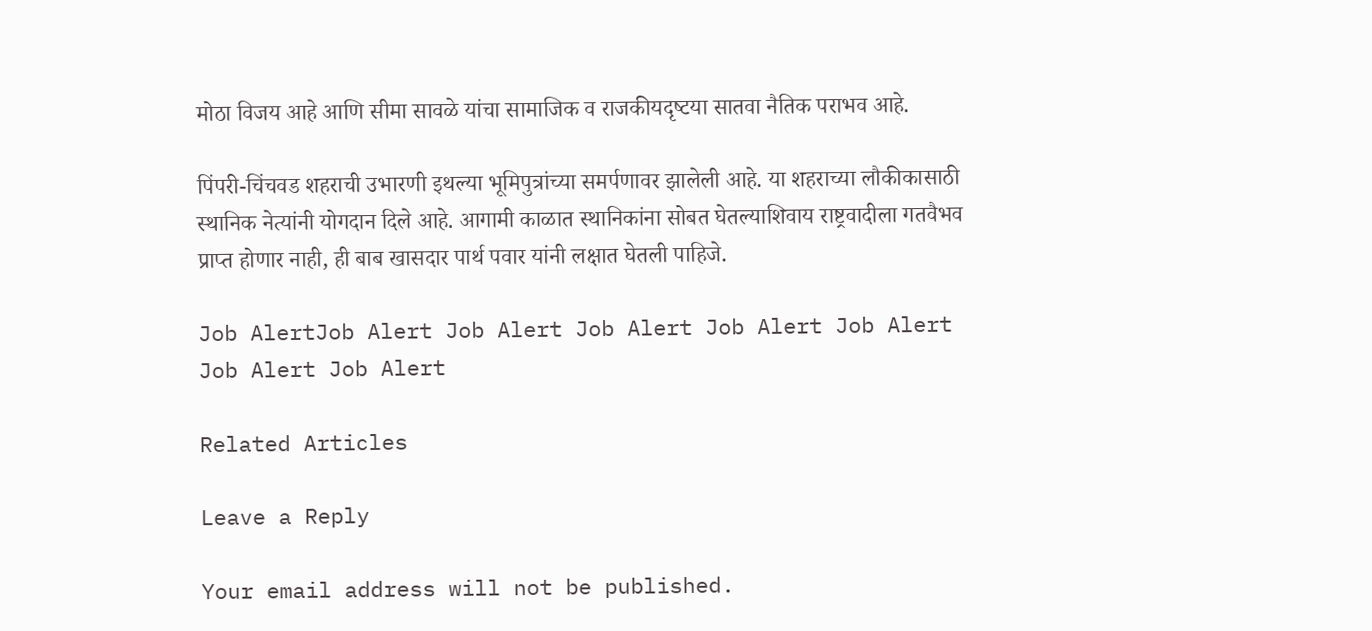मोठा विजय आहे आणि सीमा सावळे यांचा सामाजिक व राजकीयदृष्‍टया सातवा नैतिक पराभव आहे.

पिंपरी-चिंचवड शहराची उभारणी इथल्या भूमिपुत्रांच्या समर्पणावर झालेली आहे. या शहराच्या लौकीकासाठी स्थानिक नेत्यांनी योगदान दिले आहे. आगामी काळात स्थानिकांना सोबत घेतल्याशिवाय राष्ट्रवादीला गतवैभव प्राप्त होणार नाही, ही बाब खासदार पार्थ पवार यांनी लक्षात घेतली पाहिजे.

Job AlertJob Alert Job Alert Job Alert Job Alert Job Alert Job Alert Job Alert

Related Articles

Leave a Reply

Your email address will not be published.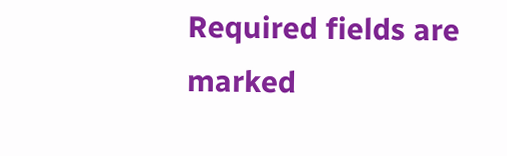Required fields are marked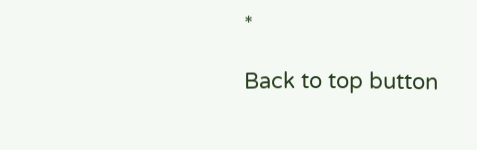*

Back to top button